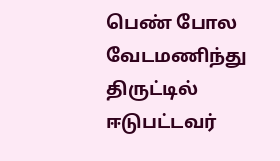பெண் போல வேடமணிந்து திருட்டில் ஈடுபட்டவர்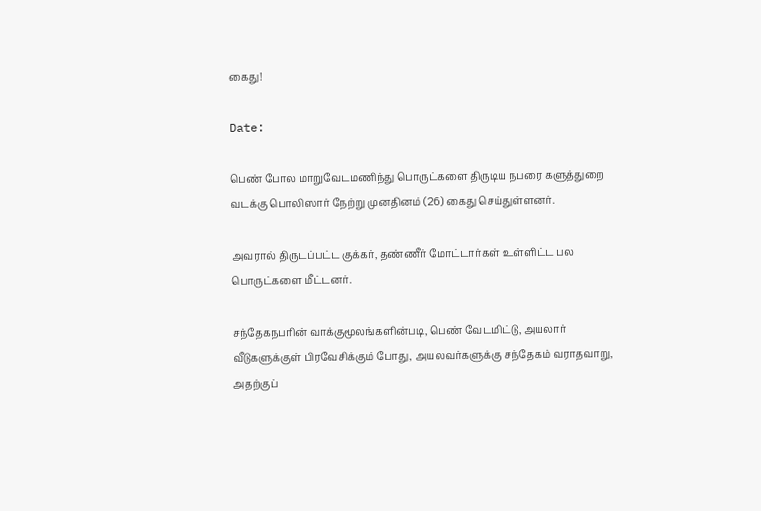கைது!

Date:

பெண் போல மாறுவேடமணிந்து பொருட்களை திருடிய நபரை களுத்துறை வடக்கு பொலிஸார் நேற்று முனதினம் (26) கைது செய்துள்ளனர்.

அவரால் திருடப்பட்ட குக்கர், தண்ணீர் மோட்டார்கள் உள்ளிட்ட பல பொருட்களை மீட்டனர்.

சந்தேகநபரின் வாக்குமூலங்களின்படி, பெண் வேடமிட்டு, அயலார் வீடுகளுக்குள் பிரவேசிக்கும் போது, அயலவர்களுக்கு சந்தேகம் வராதவாறு, அதற்குப்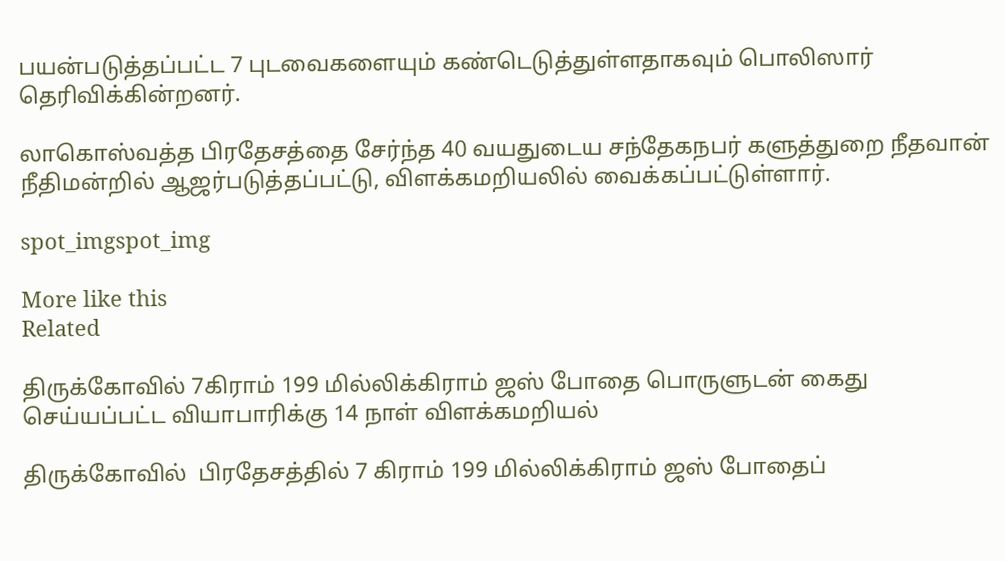பயன்படுத்தப்பட்ட 7 புடவைகளையும் கண்டெடுத்துள்ளதாகவும் பொலிஸார் தெரிவிக்கின்றனர்.

லாகொஸ்வத்த பிரதேசத்தை சேர்ந்த 40 வயதுடைய சந்தேகநபர் களுத்துறை நீதவான் நீதிமன்றில் ஆஜர்படுத்தப்பட்டு, விளக்கமறியலில் வைக்கப்பட்டுள்ளார்.

spot_imgspot_img

More like this
Related

திருக்கோவில் 7கிராம் 199 மில்லிக்கிராம் ஜஸ் போதை பொருளுடன் கைது செய்யப்பட்ட வியாபாரிக்கு 14 நாள் விளக்கமறியல்

திருக்கோவில்  பிரதேசத்தில் 7 கிராம் 199 மில்லிக்கிராம் ஜஸ் போதைப்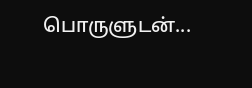பொருளுடன்...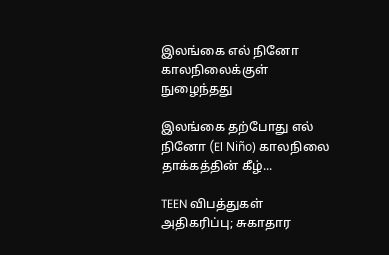இலங்கை எல் நினோ காலநிலைக்குள் நுழைந்தது

இலங்கை தற்போது எல் நினோ (El Niño) காலநிலை தாக்கத்தின் கீழ்...

TEEN விபத்துகள் அதிகரிப்பு; சுகாதார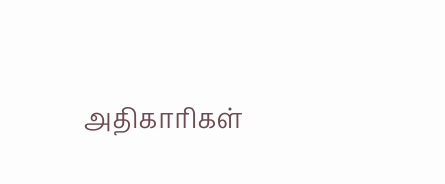அதிகாரிகள்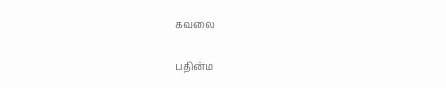கவலை

பதின்ம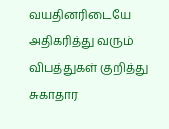வயதினரிடையே அதிகரித்து வரும் விபத்துகள் குறித்து சுகாதார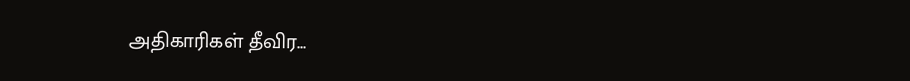அதிகாரிகள் தீவிர...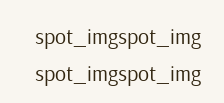spot_imgspot_img
spot_imgspot_img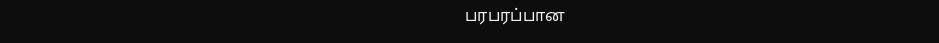பரபரப்பான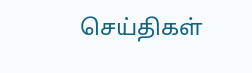செய்திகள்